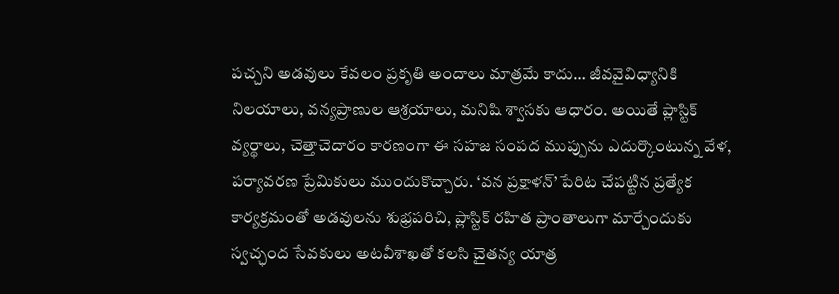పచ్చని అడవులు కేవలం ప్రకృతి అందాలు మాత్రమే కాదు… జీవవైవిధ్యానికి నిలయాలు, వన్యప్రాణుల ఆశ్రయాలు, మనిషి శ్వాసకు ఆధారం. అయితే ప్లాస్టిక్ వ్యర్థాలు, చెత్తాచెదారం కారణంగా ఈ సహజ సంపద ముప్పును ఎదుర్కొంటున్న వేళ, పర్యావరణ ప్రేమికులు ముందుకొచ్చారు. ‘వన ప్రక్షాళన్’ పేరిట చేపట్టిన ప్రత్యేక కార్యక్రమంతో అడవులను శుభ్రపరిచి, ప్లాస్టిక్ రహిత ప్రాంతాలుగా మార్చేందుకు స్వచ్ఛంద సేవకులు అటవీశాఖతో కలసి చైతన్య యాత్ర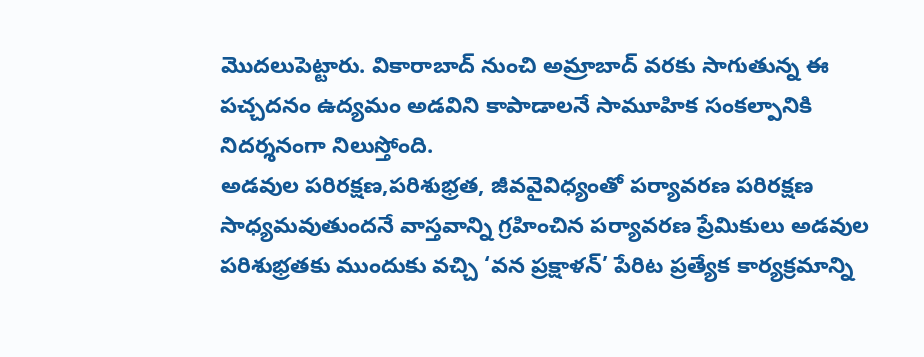మొదలుపెట్టారు. వికారాబాద్ నుంచి అమ్రాబాద్ వరకు సాగుతున్న ఈ పచ్చదనం ఉద్యమం అడవిని కాపాడాలనే సామూహిక సంకల్పానికి నిదర్శనంగా నిలుస్తోంది.
అడవుల పరిరక్షణ,పరిశుభ్రత, జీవవైవిధ్యంతో పర్యావరణ పరిరక్షణ సాధ్యమవుతుందనే వాస్తవాన్ని గ్రహించిన పర్యావరణ ప్రేమికులు అడవుల పరిశుభ్రతకు ముందుకు వచ్చి ‘వన ప్రక్షాళన్’ పేరిట ప్రత్యేక కార్యక్రమాన్ని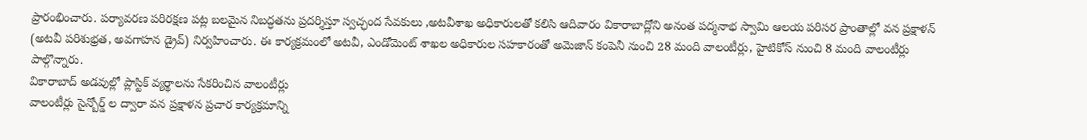ప్రారంభించారు. పర్యావరణ పరిరక్షణ పట్ల బలమైన నిబద్ధతను ప్రదర్శిస్తూ స్వచ్ఛంద సేవకులు ,అటవీశాఖ అధికారులతో కలిసి ఆదివారం వికారాబాద్లోని అనంత పద్మనాభ స్వామి ఆలయ పరిసర ప్రాంతాల్లో వన ప్రక్షాళన్ (అటవీ పరిశుభ్రత, అవగాహన డ్రైవ్) నిర్వహించారు. ఈ కార్యక్రమంలో అటవీ, ఎండోమెంట్ శాఖల అధికారుల సహకారంతో అమెజాన్ కంపెనీ నుంచి 28 మంది వాలంటీర్లు, హైటికోస్ నుంచి 8 మంది వాలంటీర్లు పాల్గొన్నారు.
వికారాబాద్ అడవుల్లో ప్లాస్టిక్ వ్యర్థాలను సేకరించిన వాలంటీర్లు
వాలంటీర్లు సైన్బోర్డ్ ల ద్వారా వన ప్రక్షాళన ప్రచార కార్యక్రమాన్ని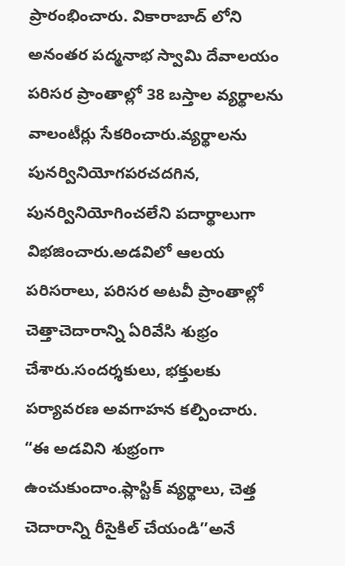ప్రారంభించారు. వికారాబాద్ లోని అనంతర పద్మనాభ స్వామి దేవాలయం పరిసర ప్రాంతాల్లో 38 బస్తాల వ్యర్థాలను వాలంటీర్లు సేకరించారు.వ్యర్థాలను పునర్వినియోగపరచదగిన, పునర్వినియోగించలేని పదార్థాలుగా విభజించారు.అడవిలో ఆలయ పరిసరాలు, పరిసర అటవీ ప్రాంతాల్లో చెత్తాచెదారాన్ని ఏరివేసి శుభ్రం చేశారు.సందర్శకులు, భక్తులకు పర్యావరణ అవగాహన కల్పించారు.
“ఈ అడవిని శుభ్రంగా ఉంచుకుందాం.ప్లాస్టిక్ వ్యర్థాలు, చెత్త చెదారాన్ని రీసైకిల్ చేయండి’’అనే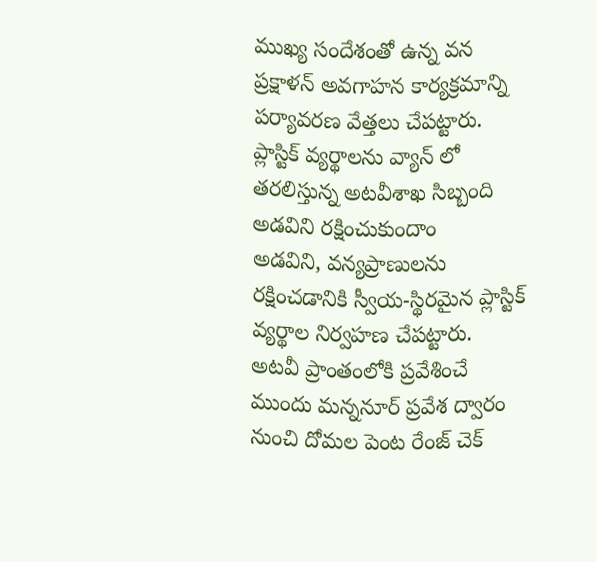ముఖ్య సందేశంతో ఉన్న వన ప్రక్షాళన్ అవగాహన కార్యక్రమాన్ని పర్యావరణ వేత్తలు చేపట్టారు.
ప్లాస్టిక్ వ్యర్థాలను వ్యాన్ లో తరలిస్తున్న అటవీశాఖ సిబ్బంది
అడవిని రక్షించుకుందాం
అడవిని, వన్యప్రాణులను రక్షించడానికి స్వీయ-స్థిరమైన ప్లాస్టిక్ వ్యర్థాల నిర్వహణ చేపట్టారు. అటవీ ప్రాంతంలోకి ప్రవేశించే ముందు మన్ననూర్ ప్రవేశ ద్వారం నుంచి దోమల పెంట రేంజ్ చెక్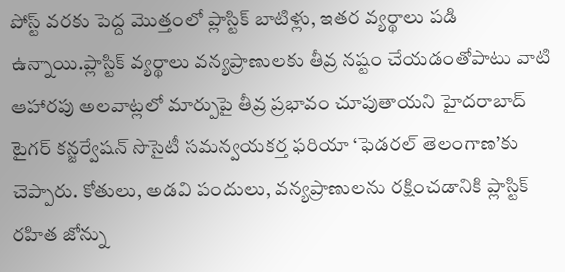పోస్ట్ వరకు పెద్ద మొత్తంలో ప్లాస్టిక్ బాటిళ్లు, ఇతర వ్యర్థాలు పడి ఉన్నాయి.ప్లాస్టిక్ వ్యర్థాలు వన్యప్రాణులకు తీవ్ర నష్టం చేయడంతోపాటు వాటి ఆహారపు అలవాట్లలో మార్పుపై తీవ్ర ప్రభావం చూపుతాయని హైదరాబాద్ టైగర్ కన్జర్వేషన్ సొసైటీ సమన్వయకర్త ఫరియా ‘ఫెడరల్ తెలంగాణ’కు చెప్పారు. కోతులు, అడవి పందులు, వన్యప్రాణులను రక్షించడానికి ప్లాస్టిక్ రహిత జోన్ను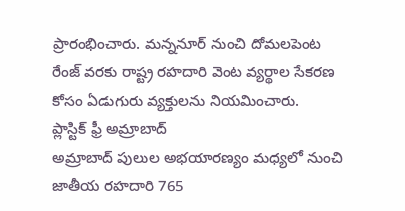ప్రారంభించారు. మన్ననూర్ నుంచి దోమలపెంట రేంజ్ వరకు రాష్ట్ర రహదారి వెంట వ్యర్థాల సేకరణ కోసం ఏడుగురు వ్యక్తులను నియమించారు.
ప్లాస్టిక్ ఫ్రీ అమ్రాబాద్
అమ్రాబాద్ పులుల అభయారణ్యం మధ్యలో నుంచి జాతీయ రహదారి 765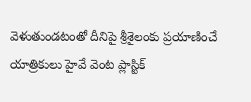వెళుతుండటంతో దీనిపై శ్రీశైలంకు ప్రయాణించే యాత్రికులు హైవే వెంట ప్లాస్టిక్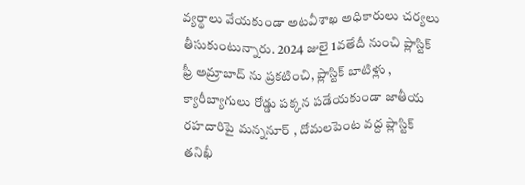వ్యర్థాలు వేయకుండా అటవీశాఖ అధికారులు చర్యలు తీసుకుంటున్నారు. 2024 జులై 1వతేదీ నుంచి ప్లాస్టిక్ ఫ్రీ అమ్రాబాద్ ను ప్రకటించి, ప్లాస్టిక్ బాటిళ్లు , క్యారీబ్యాగులు రోడ్డు పక్కన పడేయకుండా జాతీయ రహదారిపై మన్ననూర్ , దోమలపెంట వద్ద ప్లాస్టిక్ తనిఖీ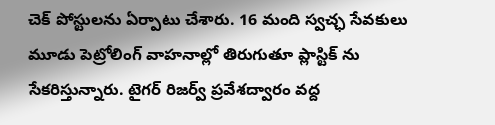చెక్ పోస్టులను ఏర్పాటు చేశారు. 16 మంది స్వచ్ఛ సేవకులు మూడు పెట్రోలింగ్ వాహనాల్లో తిరుగుతూ ప్లాస్టిక్ ను సేకరిస్తున్నారు. టైగర్ రిజర్వ్ ప్రవేశద్వారం వద్ద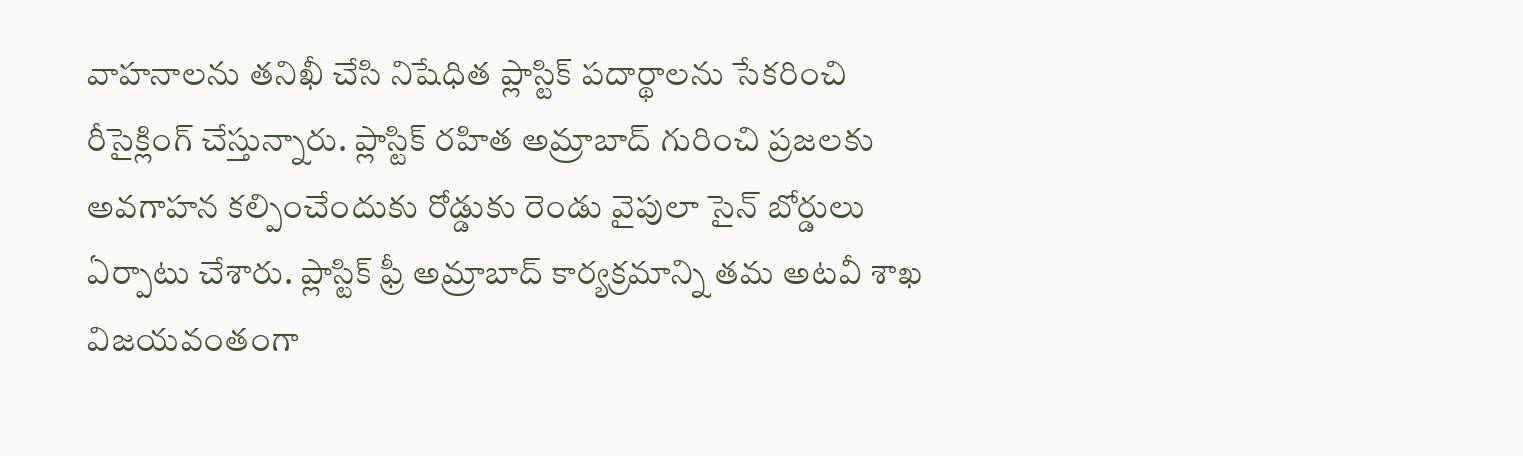వాహనాలను తనిఖీ చేసి నిషేధిత ప్లాస్టిక్ పదార్థాలను సేకరించి రీసైక్లింగ్ చేస్తున్నారు. ప్లాస్టిక్ రహిత అమ్రాబాద్ గురించి ప్రజలకు అవగాహన కల్పించేందుకు రోడ్డుకు రెండు వైపులా సైన్ బోర్డులు ఏర్పాటు చేశారు. ప్లాస్టిక్ ఫ్రీ అమ్రాబాద్ కార్యక్రమాన్ని తమ అటవీ శాఖ విజయవంతంగా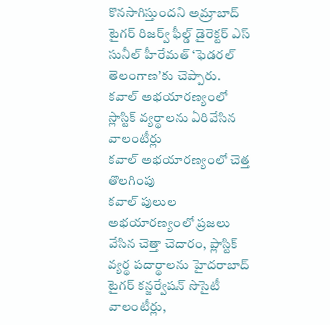కొనసాగిస్తుందని అమ్రాబాద్ టైగర్ రిజర్వ్ ఫీల్డ్ డైరెక్టర్ ఎస్ సునీల్ హీరేమత్ ‘ఫెడరల్ తెలంగాణ’కు చెప్పారు.
కవాల్ అభయారణ్యంలో స్లాస్టిక్ వ్యర్థాలను ఏరివేసిన వాలంటీర్లు
కవాల్ అభయారణ్యంలో చెత్త తొలగింపు
కవాల్ పులుల అభయారణ్యంలో ప్రజలు వేసిన చెత్తా చెదారం, ప్లాస్టిక్ వ్యర్థ పదార్థాలను హైదరాబాద్ టైగర్ కన్జర్వేషన్ సొసైటీ వాలంటీర్లు,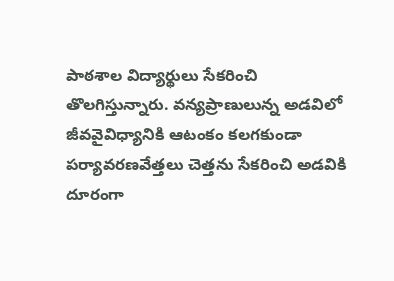పాఠశాల విద్యార్థులు సేకరించి తొలగిస్తున్నారు. వన్యప్రాణులున్న అడవిలో జీవవైవిధ్యానికి ఆటంకం కలగకుండా పర్యావరణవేత్తలు చెత్తను సేకరించి అడవికి దూరంగా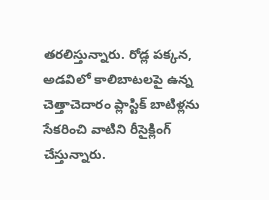తరలిస్తున్నారు. రోడ్ల పక్కన, అడవిలో కాలిబాటలపై ఉన్న చెత్తాచెదారం ప్లాస్టిక్ బాటిళ్లను సేకరించి వాటిని రీసైక్లింగ్ చేస్తున్నారు.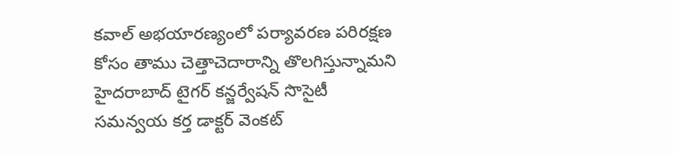కవాల్ అభయారణ్యంలో పర్యావరణ పరిరక్షణ కోసం తాము చెత్తాచెదారాన్ని తొలగిస్తున్నామని హైదరాబాద్ టైగర్ కన్జర్వేషన్ సొసైటీ సమన్వయ కర్త డాక్టర్ వెంకట్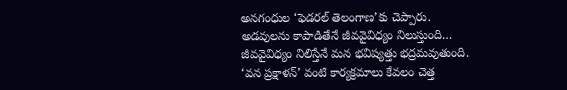అనగంధుల ‘ఫెడరల్ తెలంగాణ’కు చెప్పారు.
అడవులను కాపాడితేనే జీవవైవిధ్యం నిలుస్తుంది… జీవవైవిధ్యం నిలిస్తేనే మన భవిష్యత్తు భద్రమవుతుంది. ‘వన ప్రక్షాళన్’ వంటి కార్యక్రమాలు కేవలం చెత్త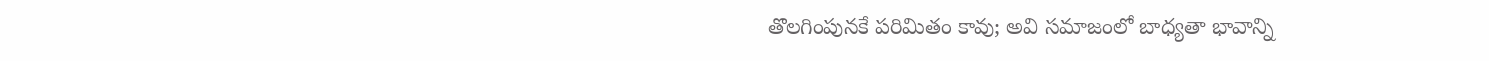తొలగింపునకే పరిమితం కావు; అవి సమాజంలో బాధ్యతా భావాన్ని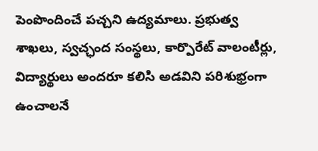పెంపొందించే పచ్చని ఉద్యమాలు. ప్రభుత్వ శాఖలు, స్వచ్ఛంద సంస్థలు, కార్పొరేట్ వాలంటీర్లు, విద్యార్థులు అందరూ కలిసి అడవిని పరిశుభ్రంగా ఉంచాలనే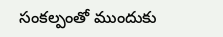సంకల్పంతో ముందుకు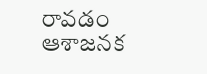రావడం ఆశాజనక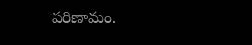పరిణామం.